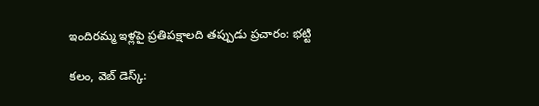ఇందిర‌మ్మ ఇళ్ల‌పై ప్ర‌తిప‌క్షాల‌ది త‌ప్పుడు ప్ర‌చారం: భ‌ట్టి

క‌లం, వెబ్ డెస్క్‌: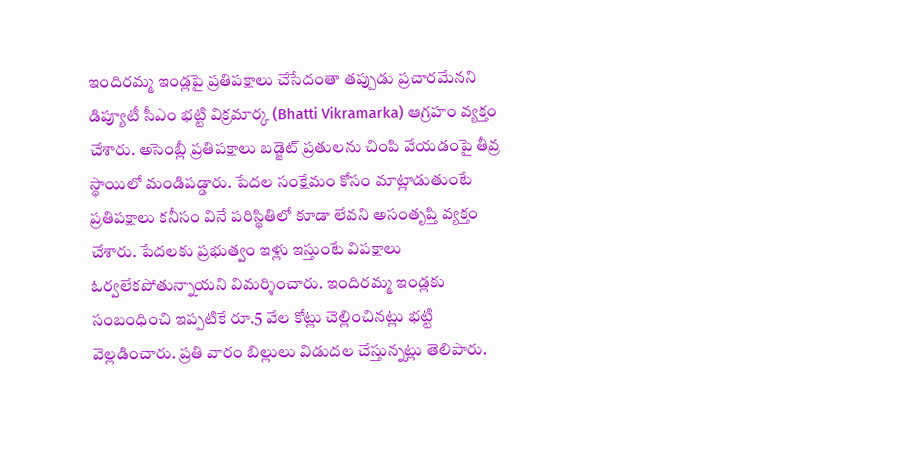ఇందిరమ్మ ఇండ్లపై ప్రతిపక్షాలు చేసేదంతా తప్పుడు ప్రచారమేనని డిప్యూటీ సీఎం భ‌ట్టి విక్ర‌మార్క (Bhatti Vikramarka) ఆగ్ర‌హం వ్య‌క్తం చేశారు. అసెంబ్లీ ప్ర‌తిప‌క్షాలు బ‌డ్జెట్ ప్ర‌తుల‌ను చింపి వేయ‌డంపై తీవ్ర స్థాయిలో మండిప‌డ్డారు. పేద‌ల సంక్షేమం కోసం మాట్లాడుతుంటే ప్ర‌తిప‌క్షాలు క‌నీసం వినే ప‌రిస్థితిలో కూడా లేవ‌ని అసంతృప్తి వ్య‌క్తం చేశారు. పేద‌ల‌కు ప్ర‌భుత్వం ఇళ్లు ఇస్తుంటే విప‌క్షాలు ఓర్వ‌లేక‌పోతున్నాయ‌ని విమ‌ర్శించారు. ఇందిర‌మ్మ ఇండ్ల‌కు సంబంధించి ఇప్ప‌టికే రూ.5 వేల కోట్లు చెల్లించిన‌ట్లు భ‌ట్టి వెల్ల‌డించారు. ప్ర‌తి వారం బిల్లులు విడుద‌ల చేస్తున్న‌ట్లు తెలిపారు.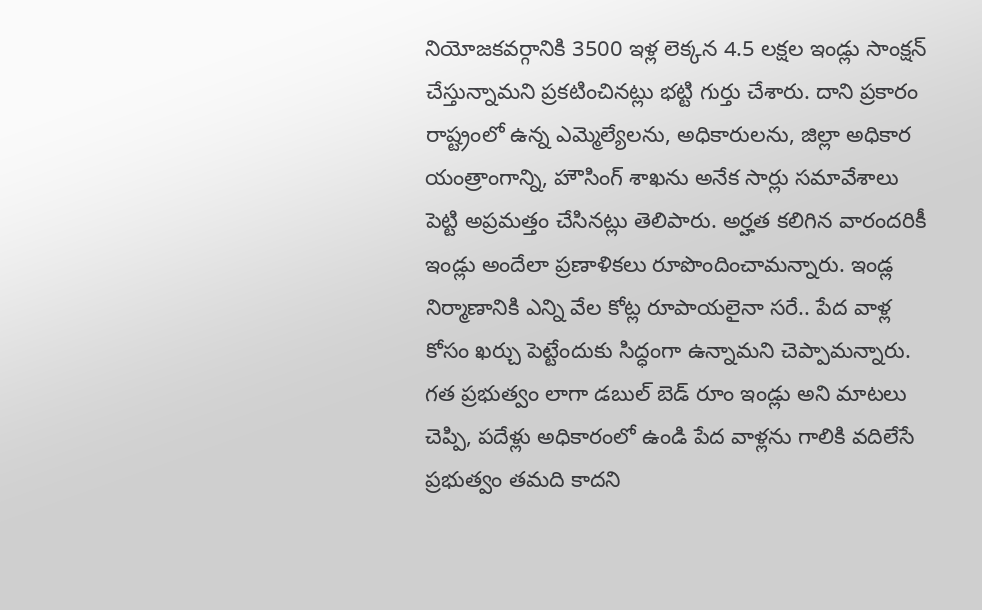నియోజ‌క‌వ‌ర్గానికి 3500 ఇళ్ల లెక్క‌న 4.5 ల‌క్ష‌ల ఇండ్లు సాంక్ష‌న్ చేస్తున్నామ‌ని ప్ర‌క‌టించిన‌ట్లు భ‌ట్టి గుర్తు చేశారు. దాని ప్ర‌కారం రాష్ట్రంలో ఉన్న ఎమ్మెల్యేల‌ను, అధికారుల‌ను, జిల్లా అధికార యంత్రాంగాన్ని, హౌసింగ్ శాఖ‌ను అనేక సార్లు స‌మావేశాలు పెట్టి అప్ర‌మ‌త్తం చేసిన‌ట్లు తెలిపారు. అర్హ‌త క‌లిగిన వారంద‌రికీ ఇండ్లు అందేలా ప్ర‌ణాళిక‌లు రూపొందించామ‌న్నారు. ఇండ్ల నిర్మాణానికి ఎన్ని వేల కోట్ల రూపాయ‌లైనా స‌రే.. పేద వాళ్ల కోసం ఖ‌ర్చు పెట్టేందుకు సిద్ధంగా ఉన్నామ‌ని చెప్పామ‌న్నారు. గ‌త ప్ర‌భుత్వం లాగా డ‌బుల్ బెడ్ రూం ఇండ్లు అని మాట‌లు చెప్పి, ప‌దేళ్లు అధికారంలో ఉండి పేద వాళ్ల‌ను గాలికి వ‌దిలేసే ప్ర‌భుత్వం త‌మ‌ది కాద‌ని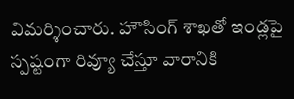విమ‌ర్శించారు. హౌసింగ్ శాఖతో ఇండ్ల‌పై స్ప‌ష్టంగా రివ్యూ చేస్తూ వారానికి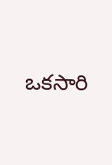ఒక‌సారి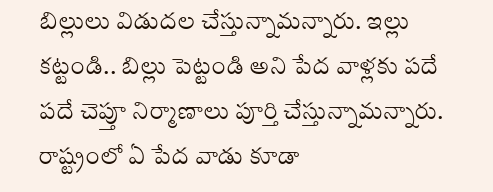బిల్లులు విడుద‌ల చేస్తున్నామ‌న్నారు. ఇల్లు క‌ట్టండి.. బిల్లు పెట్టండి అని పేద వాళ్ల‌కు ప‌దే ప‌దే చెప్తూ నిర్మాణాలు పూర్తి చేస్తున్నామ‌న్నారు. రాష్ట్రంలో ఏ పేద వాడు కూడా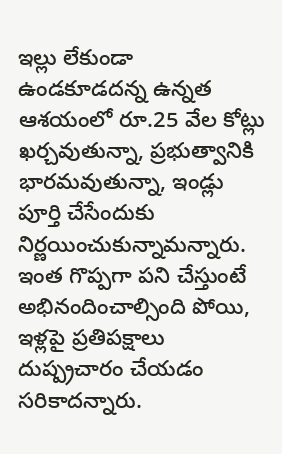ఇల్లు లేకుండా ఉండ‌కూడ‌ద‌న్న ఉన్న‌త‌ ఆశ‌యంలో రూ.25 వేల కోట్లు ఖ‌ర్చవుతున్నా, ప్ర‌భుత్వానికి భార‌మ‌వుతున్నా, ఇండ్లు పూర్తి చేసేందుకు నిర్ణ‌యించుకున్నామ‌న్నారు. ఇంత గొప్ప‌గా ప‌ని చేస్తుంటే అభినందించాల్సింది పోయి, ఇళ్ల‌పై ప్ర‌తిప‌క్షాలు దుష్ప్ర‌చారం చేయ‌డం స‌రికాద‌న్నారు.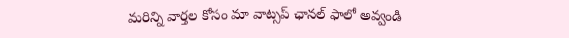మ‌రిన్ని వార్త‌ల కోసం మా వాట్స‌ప్ ఛాన‌ల్ ఫాలో అవ్వండి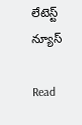లేటెస్ట్ న్యూస్‌

Read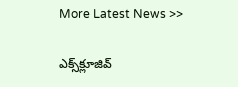More Latest News >>

ఎక్స్‌క్లూజివ్‌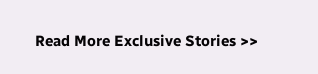Read More Exclusive Stories >>